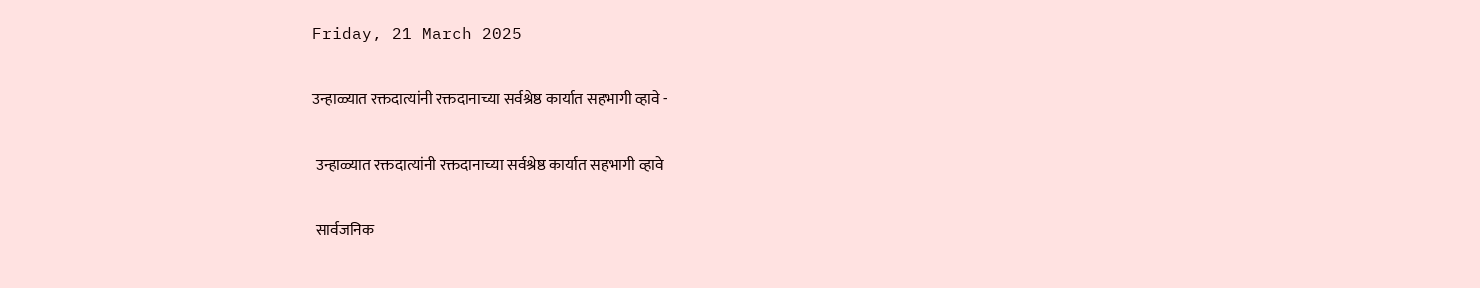Friday, 21 March 2025

उन्हाळ्यात रक्तदात्यांनी रक्तदानाच्या सर्वश्रेष्ठ कार्यात सहभागी व्हावे -

 उन्हाळ्यात रक्तदात्यांनी रक्तदानाच्या सर्वश्रेष्ठ कार्यात सहभागी व्हावे

 सार्वजनिक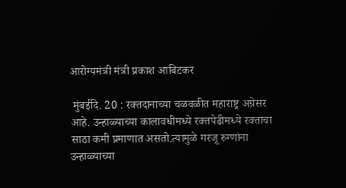आरोग्यमंत्री मंत्री प्रकाश आबिटकर

 मुंबईदि. 20 : रक्तदानाच्या चळवळीत महाराष्ट्र अग्रेसर आहे. उन्हाळ्याच्या कालावधीमध्ये रक्तपेढीमध्ये रक्ताचा साठा कमी प्रमाणात असतो.त्यामुळे गरजू रुग्णांना उन्हाळ्याच्या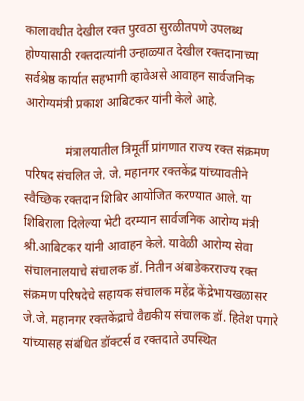कालावधीत देखील रक्त पुरवठा सुरळीतपणे उपलब्ध होण्यासाठी रक्तदात्यांनी उन्हाळ्यात देखील रक्तदानाच्या सर्वश्रेष्ठ कार्यात सहभागी व्हावेअसे आवाहन सार्वजनिक आरोग्यमंत्री प्रकाश आबिटकर यांनी केले आहे.

             मंत्रालयातील त्रिमूर्ती प्रांगणात राज्य रक्त संक्रमण परिषद संचलित जे. जे. महानगर रक्तकेंद्र यांच्यावतीने स्वैच्छिक रक्तदान शिबिर आयोजित करण्यात आले. या शिबिराला दिलेल्या भेटी दरम्यान सार्वजनिक आरोग्य मंत्री श्री.आबिटकर यांनी आवाहन केले. यावेळी आरोग्य सेवा संचालनालयाचे संचालक डॉ. नितीन अंबाडेकरराज्य रक्त संक्रमण परिषदेचे सहायक संचालक महेंद्र केंद्रेभायखळासर जे.जे. महानगर रक्तकेंद्राचे वैद्यकीय संचालक डॉ. हितेश पगारे यांच्यासह संबंधित डॉक्टर्स व रक्तदाते उपस्थित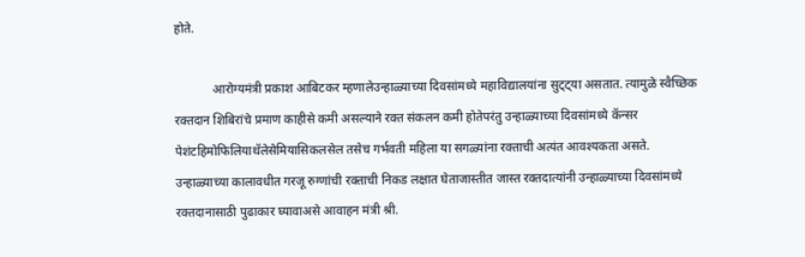होते.

            आरोग्यमंत्री प्रकाश आबिटकर म्हणालेउन्हाळ्याच्या दिवसांमध्ये महाविद्यालयांना सुट्ट्या असतात. त्यामुळे स्वैच्छिक रक्तदान शिबिरांचे प्रमाण काहीसे कमी असल्याने रक्त संकलन कमी होतेपरंतु उन्हाळ्याच्या दिवसांमध्ये कॅन्सर पेशंटहिमोफिलियाथॅलेसेमियासिकलसेल तसेच गर्भवती महिला या सगळ्यांना रक्ताची अत्यंत आवश्यकता असते. उन्हाळ्याच्या कालावधीत गरजू रुग्णांची रक्ताची निकड लक्षात घेताजास्तीत जास्त रक्तदात्यांनी उन्हाळ्याच्या दिवसांमध्ये रक्तदानासाठी पुढाकार घ्यावाअसे आवाहन मंत्री श्री.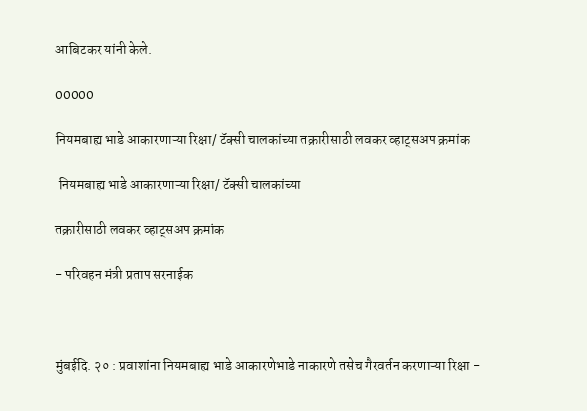आबिटकर यांनी केले.

00000

नियमबाह्य भाडे आकारणाऱ्या रिक्षा/ टॅक्सी चालकांच्या तक्रारीसाठी लवकर व्हाट्सअप क्रमांक

 नियमबाह्य भाडे आकारणाऱ्या रिक्षा/ टॅक्सी चालकांच्या

तक्रारीसाठी लवकर व्हाट्सअप क्रमांक

- परिवहन मंत्री प्रताप सरनाईक



मुंबईदि. २० : प्रवाशांना नियमबाह्य भाडे आकारणेभाडे नाकारणे तसेच गैरवर्तन करणाऱ्या रिक्षा -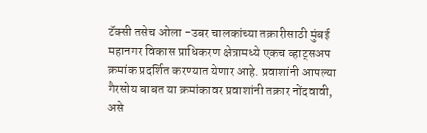टॅक्सी तसेच ओला -उबर चालकांच्या तक्रारीसाठी मुंबई महानगर विकास प्राधिकरण क्षेत्रामध्ये एकच व्हाट्सअप क्रमांक प्रदर्शित करण्यात येणार आहे. प्रवाशांनी आपल्या गैरसोय बाबत या क्रमांकावर प्रवाशांनी तक्रार नोंदवावी, असे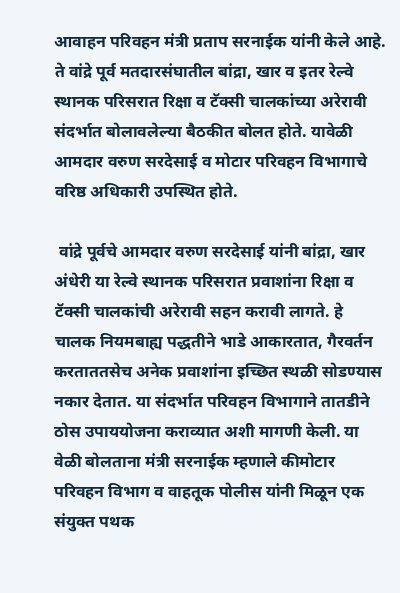आवाहन परिवहन मंत्री प्रताप सरनाईक यांनी केले आहे. ते वांद्रे पूर्व मतदारसंघातील बांद्रा, खार व इतर रेल्वे स्थानक परिसरात रिक्षा व टॅक्सी चालकांच्या अरेरावी संदर्भात बोलावलेल्या बैठकीत बोलत होते. यावेळी आमदार वरुण सरदेसाई व मोटार परिवहन विभागाचे वरिष्ठ अधिकारी उपस्थित होते.

 वांद्रे पूर्वचे आमदार वरुण सरदेसाई यांनी बांद्रा, खार अंधेरी या रेल्वे स्थानक परिसरात प्रवाशांना रिक्षा व टॅक्सी चालकांची अरेरावी सहन करावी लागते. हे चालक नियमबाह्य पद्धतीने भाडे आकारतात, गैरवर्तन करताततसेच अनेक प्रवाशांना इच्छित स्थळी सोडण्यास नकार देतात. या संदर्भात परिवहन विभागाने तातडीने ठोस उपाययोजना कराव्यात अशी मागणी केली. या वेळी बोलताना मंत्री सरनाईक म्हणाले कीमोटार परिवहन विभाग व वाहतूक पोलीस यांनी मिळून एक संयुक्त पथक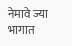नेमावे ज्या भागात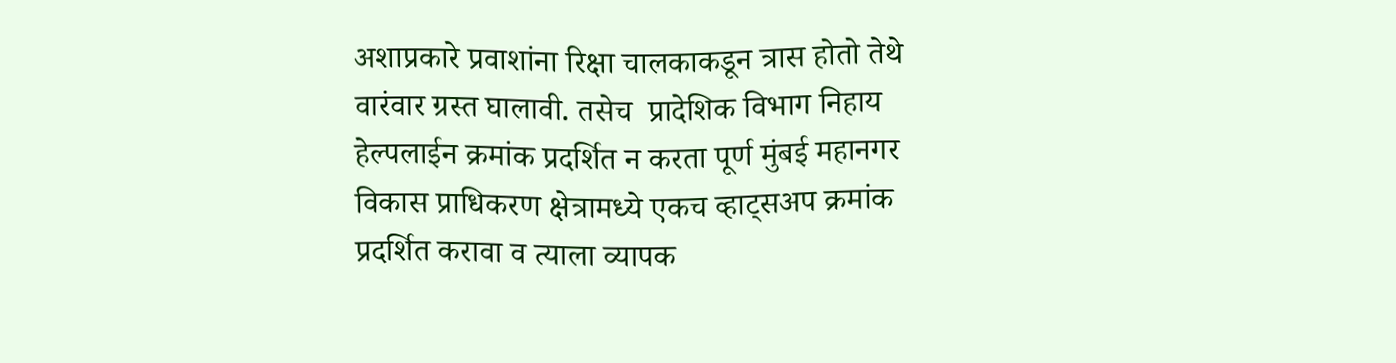अशाप्रकारे प्रवाशांना रिक्षा चालकाकडून त्रास होतो तेथे वारंवार ग्रस्त घालावी. तसेच  प्रादेशिक विभाग निहाय हेल्पलाईन क्रमांक प्रदर्शित न करता पूर्ण मुंबई महानगर विकास प्राधिकरण क्षेत्रामध्ये एकच व्हाट्सअप क्रमांक प्रदर्शित करावा व त्याला व्यापक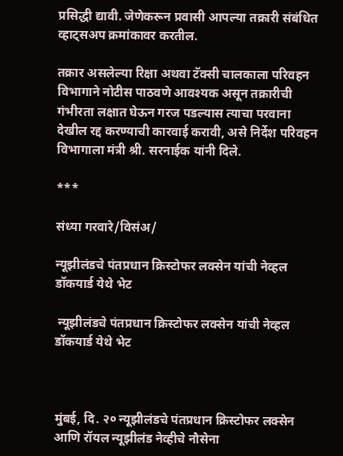प्रसिद्धी द्यावी. जेणेकरून प्रवासी आपल्या तक्रारी संबंधित व्हाट्सअप क्रमांकावर करतील.

तक्रार असलेल्या रिक्षा अथवा टॅक्सी चालकाला परिवहन विभागाने नोटीस पाठवणे आवश्यक असून तक्रारीची गंभीरता लक्षात घेऊन गरज पडल्यास त्याचा परवाना देखील रद्द करण्याची कारवाई करावी, असे निर्देश परिवहन विभागाला मंत्री श्री. सरनाईक यांनी दिले.

***

संध्या गरवारे/विसंअ/

न्यूझीलंडचे पंतप्रधान क्रिस्टोफर लक्सेन यांची नेव्हल डॉकयार्ड येथे भेट

 न्यूझीलंडचे पंतप्रधान क्रिस्टोफर लक्सेन यांची नेव्हल डॉकयार्ड येथे भेट



मुंबई, दि. २० न्यूझीलंडचे पंतप्रधान क्रिस्टोफर लक्सेन आणि रॉयल न्यूझीलंड नेव्हीचे नौसेना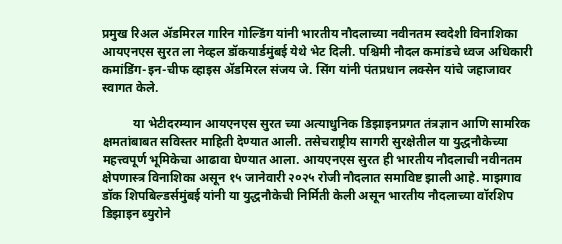प्रमुख रिअल ॲडमिरल गारिन गोल्डिंग यांनी भारतीय नौदलाच्या नवीनतम स्वदेशी विनाशिका आयएनएस सुरत ला नेव्हल डॉकयार्डमुंबई येथे भेट दिली. पश्चिमी नौदल कमांडचे ध्वज अधिकारी कमांडिंग-इन-चीफ व्हाइस ॲडमिरल संजय जे. सिंग यांनी पंतप्रधान लक्सेन यांचे जहाजावर स्वागत केले.

          या भेटीदरम्यान आयएनएस सुरत च्या अत्याधुनिक डिझाइनप्रगत तंत्रज्ञान आणि सामरिक क्षमतांबाबत सविस्तर माहिती देण्यात आली. तसेचराष्ट्रीय सागरी सुरक्षेतील या युद्धनौकेच्या महत्त्वपूर्ण भूमिकेचा आढावा घेण्यात आला. आयएनएस सुरत ही भारतीय नौदलाची नवीनतम क्षेपणास्त्र विनाशिका असून १५ जानेवारी २०२५ रोजी नौदलात समाविष्ट झाली आहे. माझगाव डॉक शिपबिल्डर्समुंबई यांनी या युद्धनौकेची निर्मिती केली असून भारतीय नौदलाच्या वॉरशिप डिझाइन ब्युरोने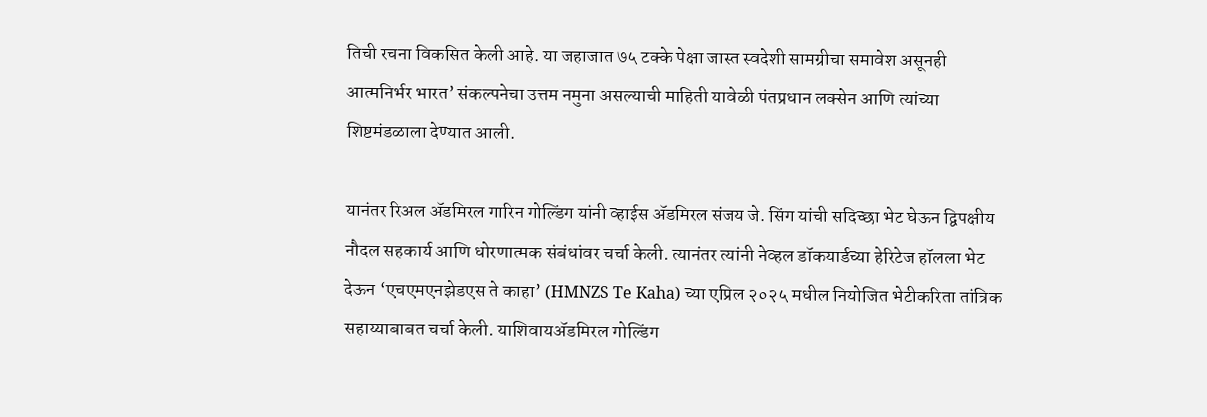तिची रचना विकसित केली आहे. या जहाजात ७५ टक्के पेक्षा जास्त स्वदेशी सामग्रीचा समावेश असूनही आत्मनिर्भर भारत’ संकल्पनेचा उत्तम नमुना असल्याची माहिती यावेळी पंतप्रधान लक्सेन आणि त्यांच्या शिष्टमंडळाला देण्यात आली.

यानंतर रिअल ॲडमिरल गारिन गोल्डिंग यांनी व्हाईस ॲडमिरल संजय जे. सिंग यांची सदिच्छा भेट घेऊन द्विपक्षीय नौदल सहकार्य आणि धोरणात्मक संबंधांवर चर्चा केली. त्यानंतर त्यांनी नेव्हल डॉकयार्डच्या हेरिटेज हॉलला भेट देऊन ‘एचएमएनझेडएस ते काहा’ (HMNZS Te Kaha) च्या एप्रिल २०२५ मधील नियोजित भेटीकरिता तांत्रिक सहाय्याबाबत चर्चा केली. याशिवायॲडमिरल गोल्डिंग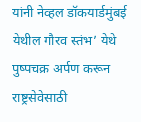यांनी नेव्हल डॉकयार्डमुंबई येथील गौरव स्तंभ’ येथे पुष्पचक्र अर्पण करून राष्ट्रसेवेसाठी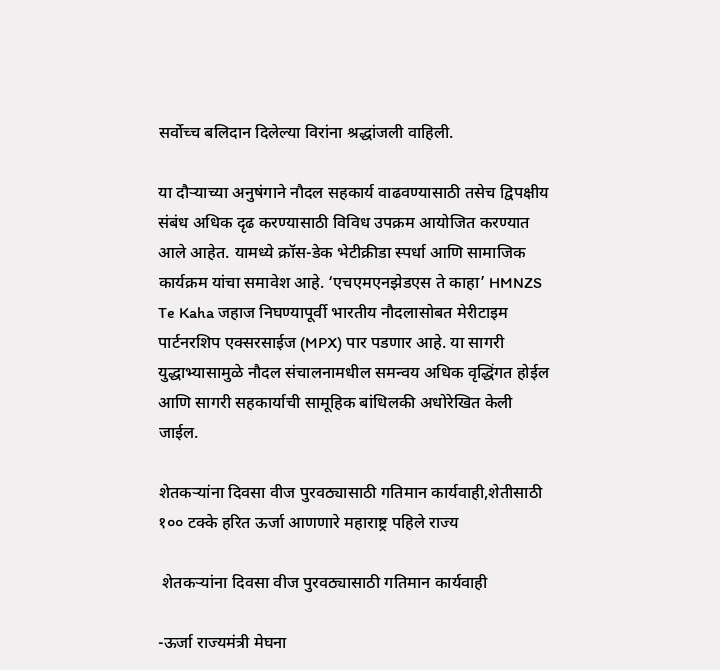सर्वोच्च बलिदान दिलेल्या विरांना श्रद्धांजली वाहिली.

या दौऱ्याच्या अनुषंगाने नौदल सहकार्य वाढवण्यासाठी तसेच द्विपक्षीय संबंध अधिक दृढ करण्यासाठी विविध उपक्रम आयोजित करण्यात आले आहेत. यामध्ये क्रॉस-डेक भेटीक्रीडा स्पर्धा आणि सामाजिक कार्यक्रम यांचा समावेश आहे. ‘एचएमएनझेडएस ते काहा’ HMNZS Te Kaha जहाज निघण्यापूर्वी भारतीय नौदलासोबत मेरीटाइम पार्टनरशिप एक्सरसाईज (MPX) पार पडणार आहे. या सागरी युद्धाभ्यासामुळे नौदल संचालनामधील समन्वय अधिक वृद्धिंगत होईल आणि सागरी सहकार्याची सामूहिक बांधिलकी अधोरेखित केली जाईल.

शेतकऱ्यांना दिवसा वीज पुरवठ्यासाठी गतिमान कार्यवाही,शेतीसाठी १०० टक्के हरित ऊर्जा आणणारे महाराष्ट्र पहिले राज्य

 शेतकऱ्यांना दिवसा वीज पुरवठ्यासाठी गतिमान कार्यवाही

-ऊर्जा राज्यमंत्री मेघना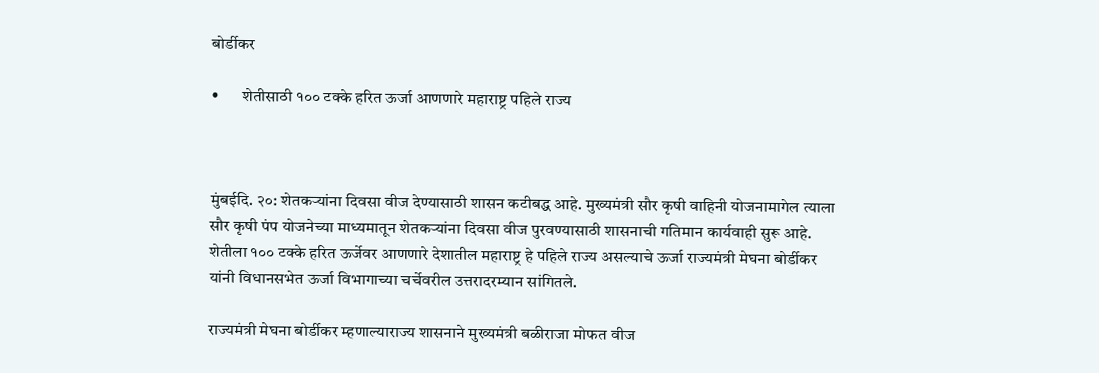बोर्डीकर

•       शेतीसाठी १०० टक्के हरित ऊर्जा आणणारे महाराष्ट्र पहिले राज्य



मुंबईदि. २०: शेतकऱ्यांना दिवसा वीज देण्यासाठी शासन कटीबद्ध आहे. मुख्यमंत्री सौर कृषी वाहिनी योजनामागेल त्याला सौर कृषी पंप योजनेच्या माध्यमातून शेतकऱ्यांना दिवसा वीज पुरवण्यासाठी शासनाची गतिमान कार्यवाही सुरू आहे. शेतीला १०० टक्के हरित ऊर्जेवर आणणारे देशातील महाराष्ट्र हे पहिले राज्य असल्याचे ऊर्जा राज्यमंत्री मेघना बोर्डीकर यांनी विधानसभेत ऊर्जा विभागाच्या चर्चेवरील उत्तरादरम्यान सांगितले.

राज्यमंत्री मेघना बोर्डीकर म्हणाल्याराज्य शासनाने मुख्यमंत्री बळीराजा मोफत वीज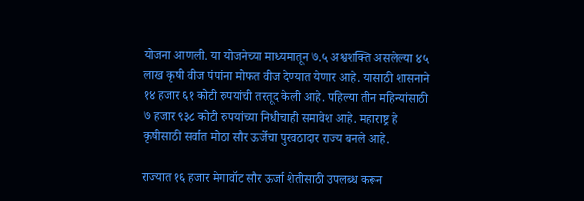योजना आणली. या योजनेच्या माध्यमातून ७.५ अश्वशक्ति असलेल्या ४५ लाख कृषी वीज पंपांना मोफत वीज देण्यात येणार आहे. यासाठी शासनाने १४ हजार ६१ कोटी रुपयांची तरतूद केली आहे. पहिल्या तीन महिन्यांसाठी ७ हजार ९३८ कोटी रुपयांच्या निधीचाही समावेश आहे. महाराष्ट्र हे कृषीसाठी सर्वात मोठा सौर ऊर्जेचा पुरवठादार राज्य बनले आहे.

राज्यात १६ हजार मेगावॉट सौर ऊर्जा शेतीसाठी उपलब्ध करून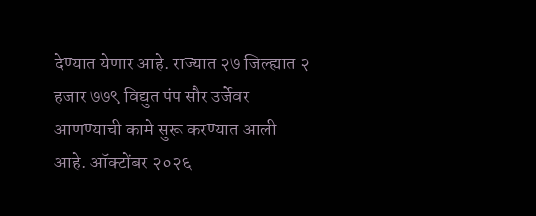देण्यात येणार आहे. राज्यात २७ जिल्ह्यात २ हजार ७७९ विद्युत पंप सौर उर्जेवर आणण्याची कामे सुरू करण्यात आली आहे. ऑक्टोंबर २०२६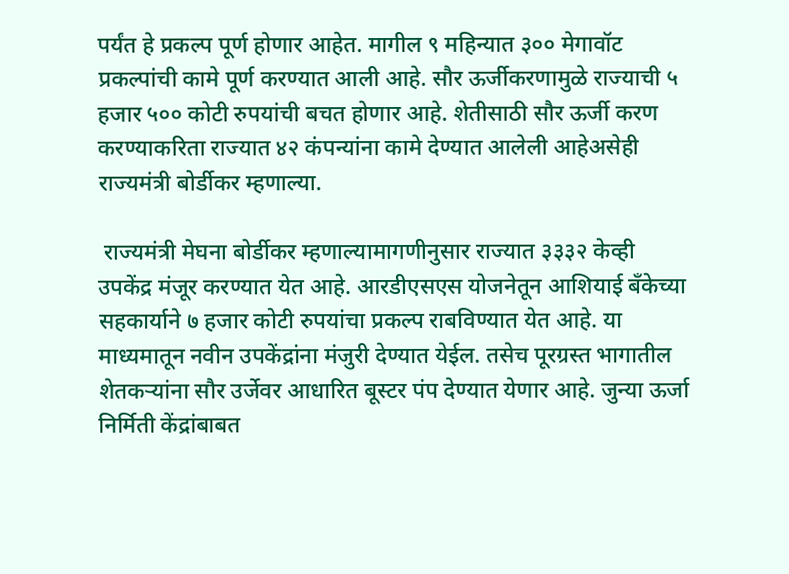पर्यंत हे प्रकल्प पूर्ण होणार आहेत. मागील ९ महिन्यात ३०० मेगावॉट प्रकल्पांची कामे पूर्ण करण्यात आली आहे. सौर ऊर्जीकरणामुळे राज्याची ५ हजार ५०० कोटी रुपयांची बचत होणार आहे. शेतीसाठी सौर ऊर्जी करण करण्याकरिता राज्यात ४२ कंपन्यांना कामे देण्यात आलेली आहेअसेही राज्यमंत्री बोर्डीकर म्हणाल्या.

 राज्यमंत्री मेघना बोर्डीकर म्हणाल्यामागणीनुसार राज्यात ३३३२ केव्ही उपकेंद्र मंजूर करण्यात येत आहे. आरडीएसएस योजनेतून आशियाई बँकेच्या सहकार्याने ७ हजार कोटी रुपयांचा प्रकल्प राबविण्यात येत आहे. या माध्यमातून नवीन उपकेंद्रांना मंजुरी देण्यात येईल. तसेच पूरग्रस्त भागातील शेतकऱ्यांना सौर उर्जेवर आधारित बूस्टर पंप देण्यात येणार आहे. जुन्या ऊर्जा निर्मिती केंद्रांबाबत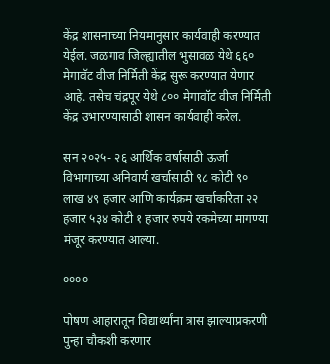केंद्र शासनाच्या नियमानुसार कार्यवाही करण्यात येईल. जळगाव जिल्ह्यातील भुसावळ येथे ६६० मेगावॅट वीज निर्मिती केंद्र सुरू करण्यात येणार आहे. तसेच चंद्रपूर येथे ८०० मेगावॉट वीज निर्मिती केंद्र उभारण्यासाठी शासन कार्यवाही करेल.

सन २०२५- २६ आर्थिक वर्षासाठी ऊर्जा विभागाच्या अनिवार्य खर्चासाठी ९८ कोटी ९० लाख ४९ हजार आणि कार्यक्रम खर्चाकरिता २२ हजार ५३४ कोटी १ हजार रुपये रकमेच्या मागण्या मंजूर करण्यात आल्या.

००००

पोषण आहारातून विद्यार्थ्यांना त्रास झाल्याप्रकरणी पुन्हा चौकशी करणार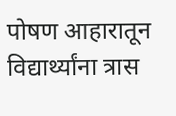पोषण आहारातून विद्यार्थ्यांना त्रास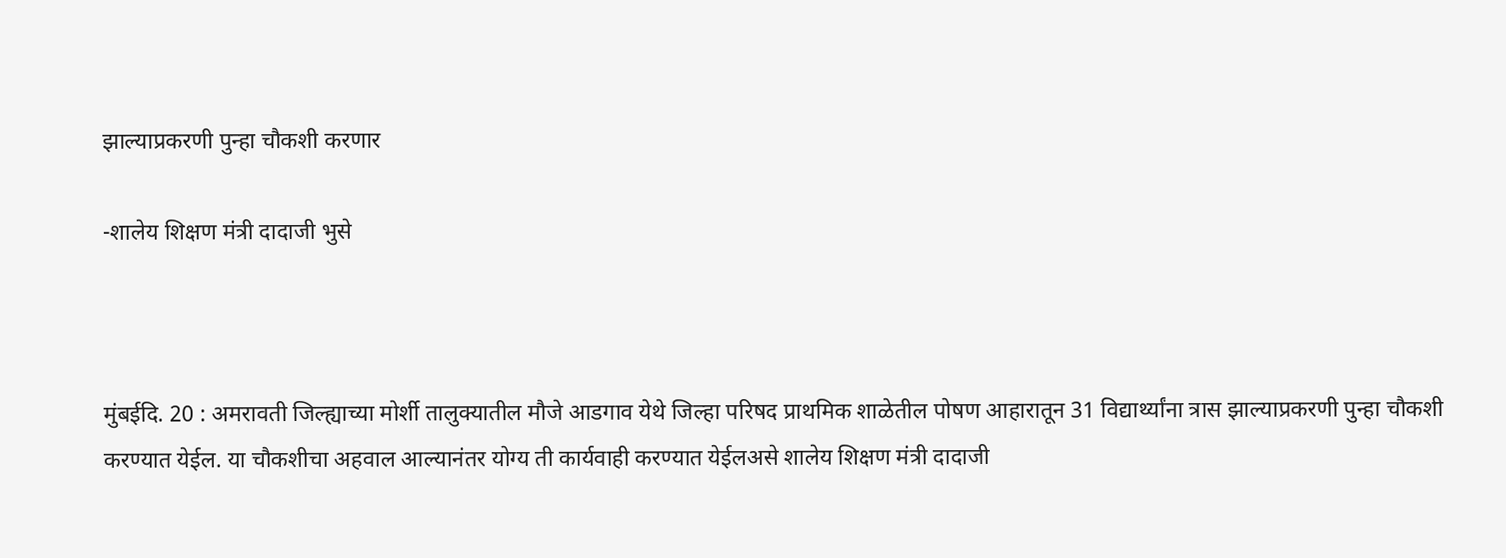झाल्याप्रकरणी पुन्हा चौकशी करणार

-शालेय शिक्षण मंत्री दादाजी भुसे



मुंबईदि. 20 : अमरावती जिल्ह्याच्या मोर्शी तालुक्यातील मौजे आडगाव येथे जिल्हा परिषद प्राथमिक शाळेतील पोषण आहारातून 31 विद्यार्थ्यांना त्रास झाल्याप्रकरणी पुन्हा चौकशी करण्यात येईल. या चौकशीचा अहवाल आल्यानंतर योग्य ती कार्यवाही करण्यात येईलअसे शालेय शिक्षण मंत्री दादाजी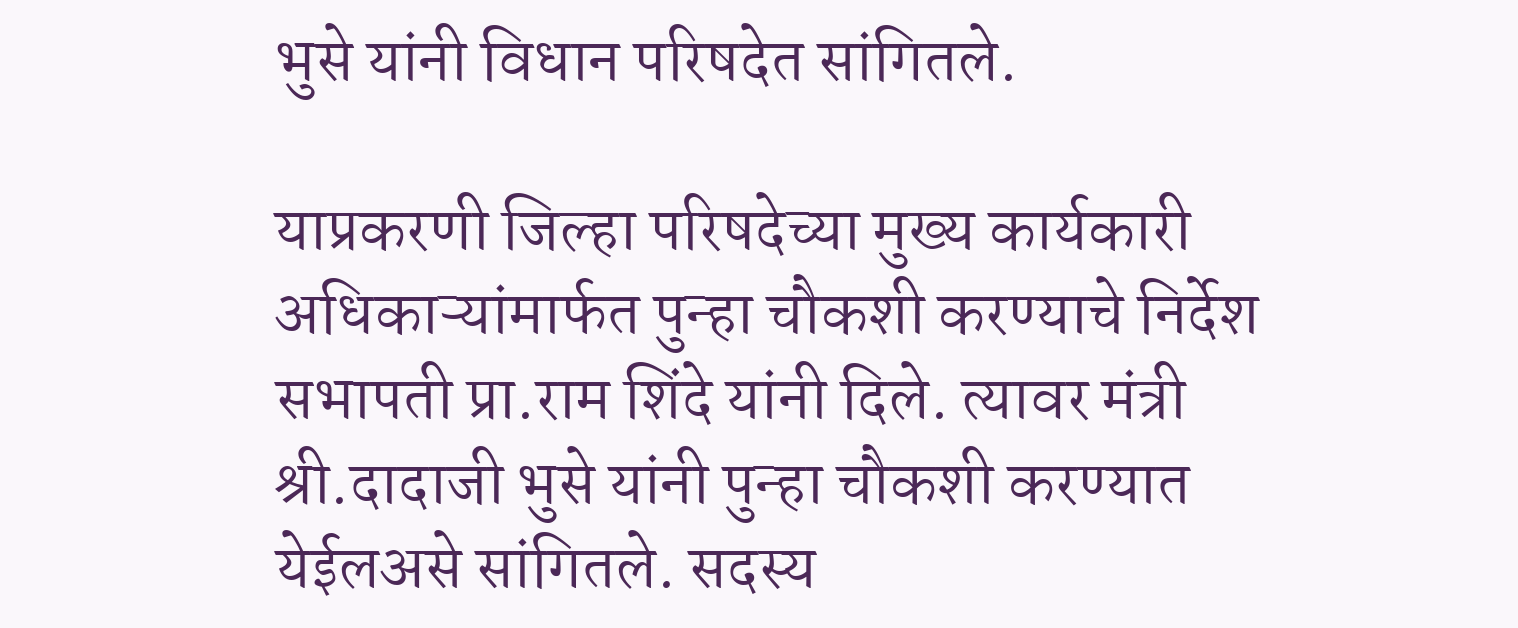भुसे यांनी विधान परिषदेत सांगितले.

याप्रकरणी जिल्हा परिषदेच्या मुख्य कार्यकारी अधिकाऱ्यांमार्फत पुन्हा चौकशी करण्याचे निर्देश सभापती प्रा.राम शिंदे यांनी दिले. त्यावर मंत्री श्री.दादाजी भुसे यांनी पुन्हा चौकशी करण्यात येईलअसे सांगितले. सदस्य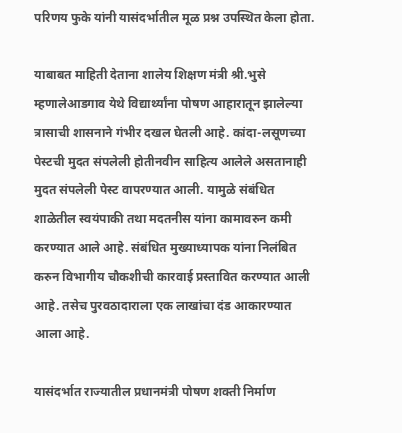परिणय फुके यांनी यासंदर्भातील मूळ प्रश्न उपस्थित केला होता.

याबाबत माहिती देताना शालेय शिक्षण मंत्री श्री.भुसे म्हणालेआडगाव येथे विद्यार्थ्यांना पोषण आहारातून झालेल्या त्रासाची शासनाने गंभीर दखल घेतली आहे. कांदा-लसूणच्या पेस्टची मुदत संपलेली होतीनवीन साहित्य आलेले असतानाही मुदत संपलेली पेस्ट वापरण्यात आली. यामुळे संबंधित शाळेतील स्वयंपाकी तथा मदतनीस यांना कामावरुन कमी करण्यात आले आहे. संबंधित मुख्याध्यापक यांना निलंबित करुन विभागीय चौकशीची कारवाई प्रस्तावित करण्यात आली आहे. तसेच पुरवठादाराला एक लाखांचा दंड आकारण्यात आला आहे.

यासंदर्भात राज्यातील प्रधानमंत्री पोषण शक्ती निर्माण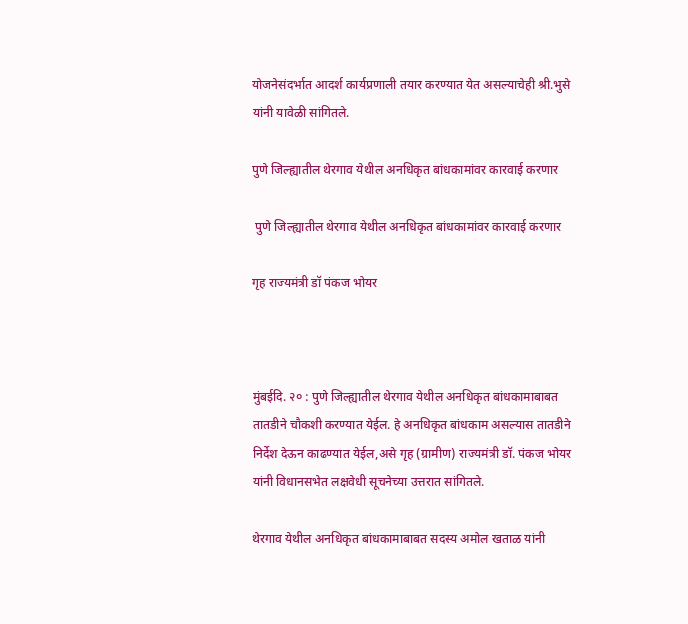योजनेसंदर्भात आदर्श कार्यप्रणाली तयार करण्यात येत असल्याचेही श्री.भुसे यांनी यावेळी सांगितले.

पुणे जिल्ह्यातील थेरगाव येथील अनधिकृत बांधकामांवर कारवाई करणार

 पुणे जिल्ह्यातील थेरगाव येथील अनधिकृत बांधकामांवर कारवाई करणार

गृह राज्यमंत्री डॉ पंकज भोयर



मुंबईदि. २० : पुणे जिल्ह्यातील थेरगाव येथील अनधिकृत बांधकामाबाबत तातडीने चौकशी करण्यात येईल. हे अनधिकृत बांधकाम असल्यास तातडीने निर्देश देऊन काढण्यात येईल,असे गृह (ग्रामीण) राज्यमंत्री डॉ. पंकज भोयर यांनी विधानसभेत लक्षवेधी सूचनेच्या उत्तरात सांगितले.

थेरगाव येथील अनधिकृत बांधकामाबाबत सदस्य अमोल खताळ यांनी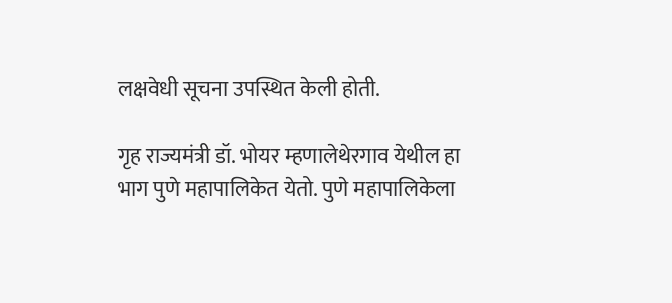लक्षवेधी सूचना उपस्थित केली होती.

गृह राज्यमंत्री डॉ. भोयर म्हणालेथेरगाव येथील हा भाग पुणे महापालिकेत येतो. पुणे महापालिकेला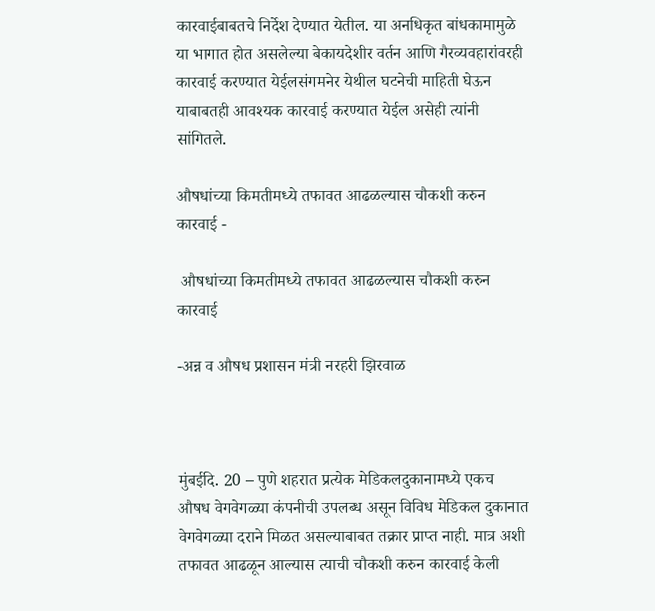कारवाईबाबतचे निर्देश देण्यात येतील. या अनधिकृत बांधकामामुळे या भागात होत असलेल्या बेकायदेशीर वर्तन आणि गैरव्यवहारांवरही कारवाई करण्यात येईलसंगमनेर येथील घटनेची माहिती घेऊन याबाबतही आवश्यक कारवाई करण्यात येईल असेही त्यांनी सांगितले.

औषधांच्या किमतीमध्ये तफावत आढळल्यास चौकशी करुन कारवाई -

 औषधांच्या किमतीमध्ये तफावत आढळल्यास चौकशी करुन कारवाई

-अन्न व औषध प्रशासन मंत्री नरहरी झिरवाळ



मुंबईदि. 20 – पुणे शहरात प्रत्येक मेडिकलदुकानामध्ये एकच औषध वेगवेगळ्या कंपनीची उपलब्ध असून विविध मेडिकल दुकानात वेगवेगळ्या दराने मिळत असल्याबाबत तक्रार प्राप्त नाही. मात्र अशी तफावत आढळून आल्यास त्याची चौकशी करुन कारवाई केली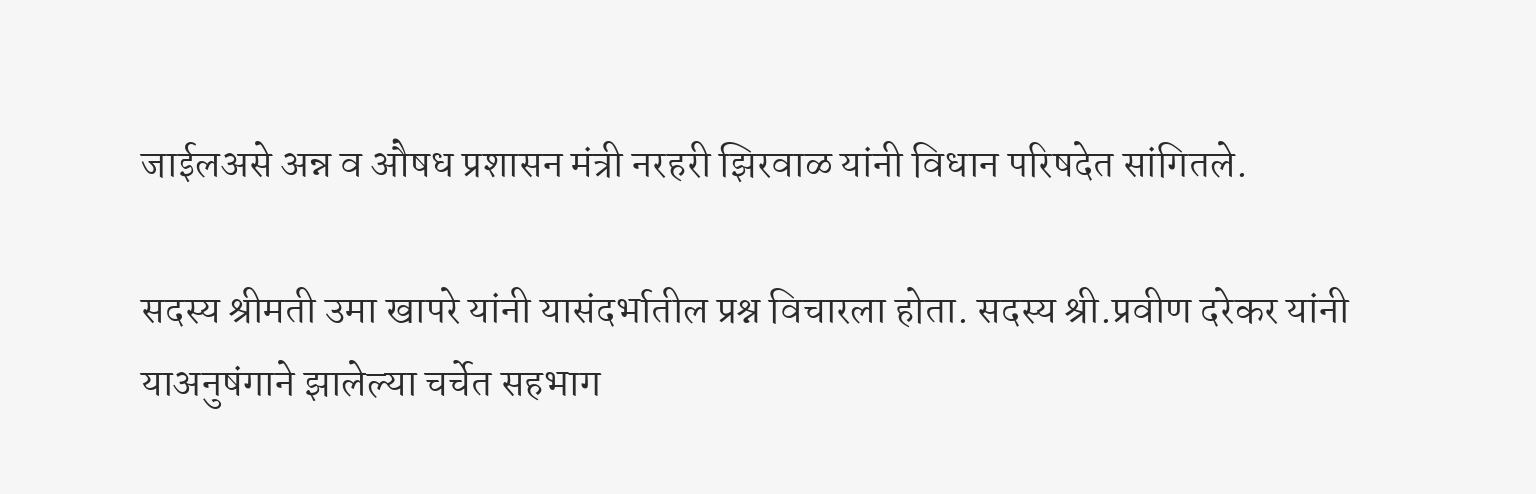जाईलअसे अन्न व औषध प्रशासन मंत्री नरहरी झिरवाळ यांनी विधान परिषदेत सांगितले.

सदस्य श्रीमती उमा खापरे यांनी यासंदर्भातील प्रश्न विचारला होता. सदस्य श्री.प्रवीण दरेकर यांनी याअनुषंगाने झालेल्या चर्चेत सहभाग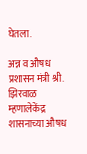घेतला.

अन्न व औषध प्रशासन मंत्री श्री. झिरवाळ म्हणालेकेंद्र शासनाच्या औषध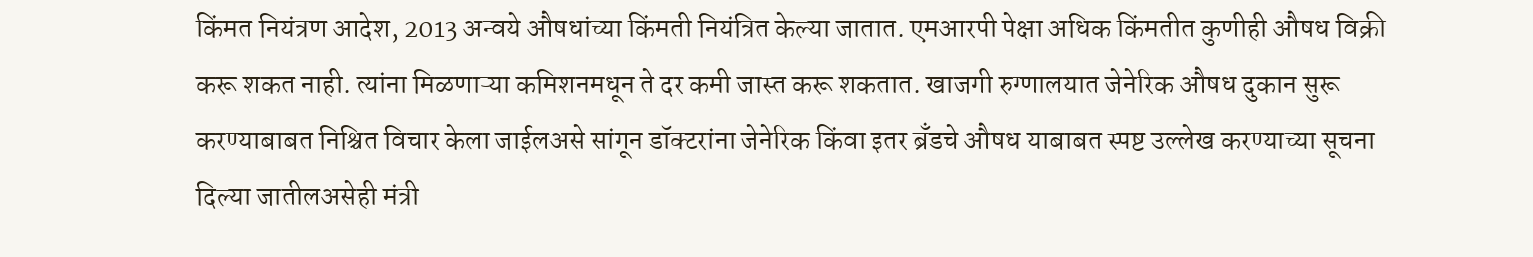किंमत नियंत्रण आदेश, 2013 अन्वये औषधांच्या किंमती नियंत्रित केल्या जातात. एमआरपी पेक्षा अधिक किंमतीत कुणीही औषध विक्री करू शकत नाही. त्यांना मिळणाऱ्या कमिशनमधून ते दर कमी जास्त करू शकतात. खाजगी रुग्णालयात जेनेरिक औषध दुकान सुरू करण्याबाबत निश्चित विचार केला जाईलअसे सांगून डॉक्टरांना जेनेरिक किंवा इतर ब्रँडचे औषध याबाबत स्पष्ट उल्लेख करण्याच्या सूचना दिल्या जातीलअसेही मंत्री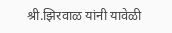श्री.झिरवाळ यांनी यावेळी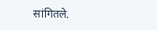सांगितले.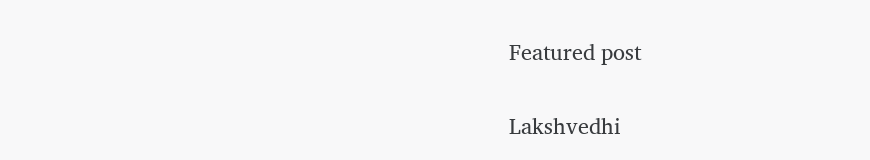Featured post

Lakshvedhi